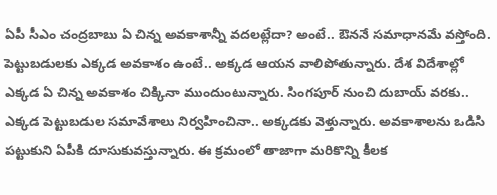ఏపీ సీఎం చంద్రబాబు ఏ చిన్న అవకాశాన్నీ వదలట్లేదా? అంటే.. ఔననే సమాధానమే వస్తోంది. పెట్టుబడులకు ఎక్కడ అవకాశం ఉంటే.. అక్కడ ఆయన వాలిపోతున్నారు. దేశ విదేశాల్లో ఎక్కడ ఏ చిన్న అవకాశం చిక్కినా ముందుంటున్నారు. సింగపూర్ నుంచి దుబాయ్ వరకు.. ఎక్కడ పెట్టుబడుల సమావేశాలు నిర్వహించినా.. అక్కడకు వెళ్తున్నారు. అవకాశాలను ఒడిసి పట్టుకుని ఏపీకి దూసుకువస్తున్నారు. ఈ క్రమంలో తాజాగా మరికొన్ని కీలక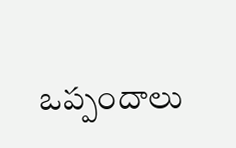ఒప్పందాలు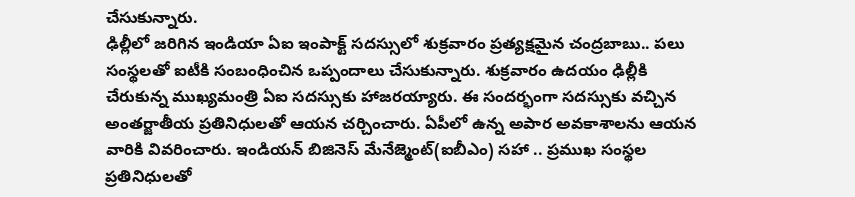చేసుకున్నారు.
ఢిల్లీలో జరిగిన ఇండియా ఏఐ ఇంపాక్ట్ సదస్సులో శుక్రవారం ప్రత్యక్షమైన చంద్రబాబు.. పలు సంస్థలతో ఐటీకి సంబంధించిన ఒప్పందాలు చేసుకున్నారు. శుక్రవారం ఉదయం ఢిల్లీకి చేరుకున్న ముఖ్యమంత్రి ఏఐ సదస్సుకు హాజరయ్యారు. ఈ సందర్భంగా సదస్సుకు వచ్చిన అంతర్జాతీయ ప్రతినిధులతో ఆయన చర్చించారు. ఏపీలో ఉన్న అపార అవకాశాలను ఆయన వారికి వివరించారు. ఇండియన్ బిజినెస్ మేనేజ్మెంట్(ఐబీఎం) సహా .. ప్రముఖ సంస్థల ప్రతినిధులతో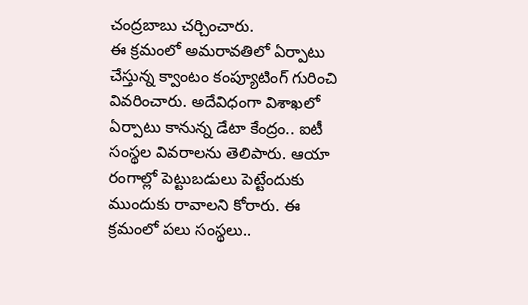చంద్రబాబు చర్చించారు.
ఈ క్రమంలో అమరావతిలో ఏర్పాటు చేస్తున్న క్వాంటం కంప్యూటింగ్ గురించి వివరించారు. అదేవిధంగా విశాఖలో ఏర్పాటు కానున్న డేటా కేంద్రం.. ఐటీ సంస్థల వివరాలను తెలిపారు. ఆయా రంగాల్లో పెట్టుబడులు పెట్టేందుకు ముందుకు రావాలని కోరారు. ఈ క్రమంలో పలు సంస్థలు..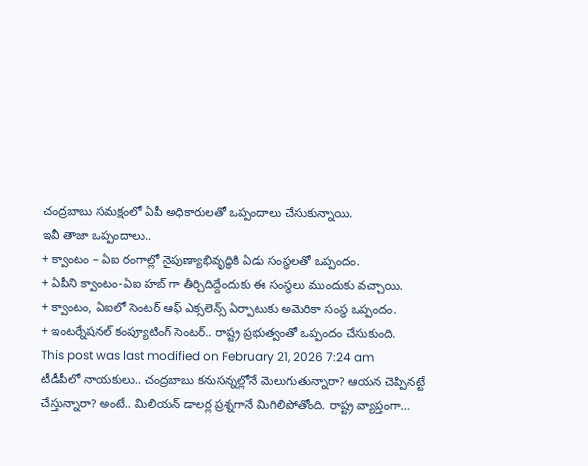చంద్రబాబు సమక్షంలో ఏపీ అధికారులతో ఒప్పందాలు చేసుకున్నాయి.
ఇవీ తాజా ఒప్పందాలు..
+ క్వాంటం – ఏఐ రంగాల్లో నైపుణ్యాభివృద్ధికి ఏడు సంస్థలతో ఒప్పందం.
+ ఏపీని క్వాంటం-ఏఐ హబ్ గా తీర్చిదిద్దేందుకు ఈ సంస్థలు ముందుకు వచ్చాయి.
+ క్వాంటం, ఏఐలో సెంటర్ ఆఫ్ ఎక్సలెన్స్ ఏర్పాటుకు అమెరికా సంస్థ ఒప్పందం.
+ ఇంటర్నేషనల్ కంప్యూటింగ్ సెంటర్.. రాష్ట్ర ప్రభుత్వంతో ఒప్పందం చేసుకుంది.
This post was last modified on February 21, 2026 7:24 am
టీడీపీలో నాయకులు.. చంద్రబాబు కనుసన్నల్లోనే మెలుగుతున్నారా? ఆయన చెప్పినట్టే చేస్తున్నారా? అంటే.. మిలియన్ డాలర్ల ప్రశ్నగానే మిగిలిపోతోంది. రాష్ట్ర వ్యాప్తంగా…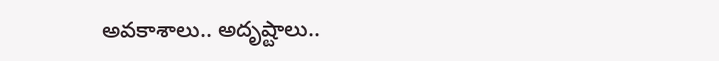అవకాశాలు.. అదృష్టాలు..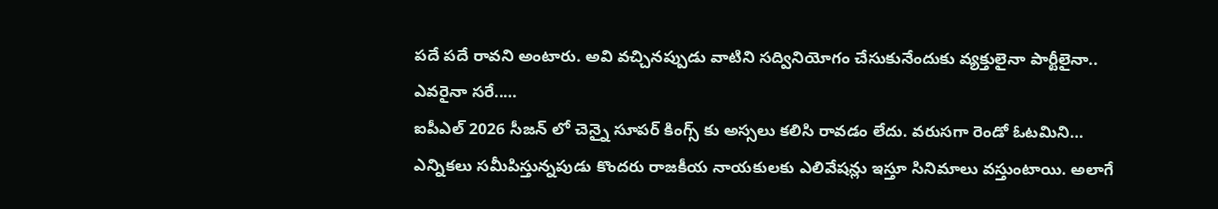పదే పదే రావని అంటారు. అవి వచ్చినప్పుడు వాటిని సద్వినియోగం చేసుకునేందుకు వ్యక్తులైనా పార్టీలైనా.. ఎవరైనా సరే..…
ఐపీఎల్ 2026 సీజన్ లో చెన్నై సూపర్ కింగ్స్ కు అస్సలు కలిసి రావడం లేదు. వరుసగా రెండో ఓటమిని…
ఎన్నికలు సమీపిస్తున్నపుడు కొందరు రాజకీయ నాయకులకు ఎలివేషన్లు ఇస్తూ సినిమాలు వస్తుంటాయి. అలాగే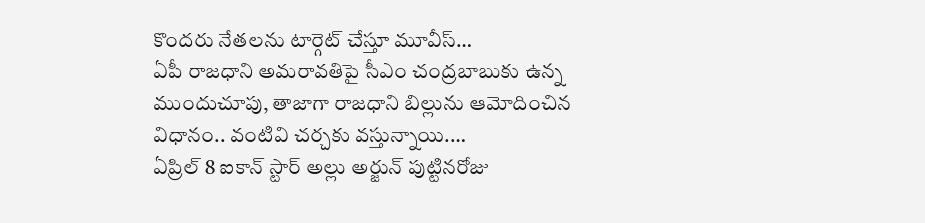కొందరు నేతలను టార్గెట్ చేస్తూ మూవీస్…
ఏపీ రాజధాని అమరావతిపై సీఎం చంద్రబాబుకు ఉన్న ముందుచూపు, తాజాగా రాజధాని బిల్లును ఆమోదించిన విధానం.. వంటివి చర్చకు వస్తున్నాయి.…
ఏప్రిల్ 8 ఐకాన్ స్టార్ అల్లు అర్జున్ పుట్టినరోజు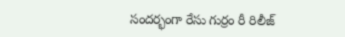సందర్భంగా రేసు గుర్రం రీ రిలీజ్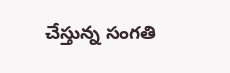చేస్తున్న సంగతి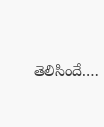తెలిసిందే.…